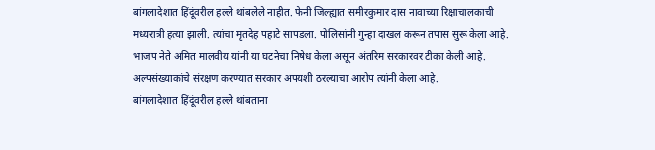बांगलादेशात हिंदूंवरील हल्ले थांबलेले नाहीत. फेनी जिल्ह्यात समीरकुमार दास नावाच्या रिक्षाचालकाची मध्यरात्री हत्या झाली. त्यांचा मृतदेह पहाटे सापडला. पोलिसांनी गुन्हा दाखल करून तपास सुरू केला आहे. भाजप नेते अमित मालवीय यांनी या घटनेचा निषेध केला असून अंतरिम सरकारवर टीका केली आहे. अल्पसंख्याकांचे संरक्षण करण्यात सरकार अपयशी ठरल्याचा आरोप त्यांनी केला आहे.
बांगलादेशात हिंदूंवरील हल्ले थांबताना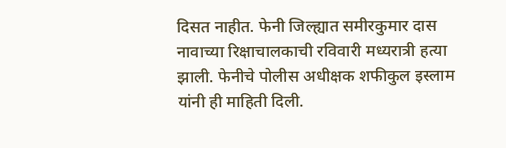दिसत नाहीत. फेनी जिल्ह्यात समीरकुमार दास नावाच्या रिक्षाचालकाची रविवारी मध्यरात्री हत्या झाली. फेनीचे पोलीस अधीक्षक शफीकुल इस्लाम यांनी ही माहिती दिली.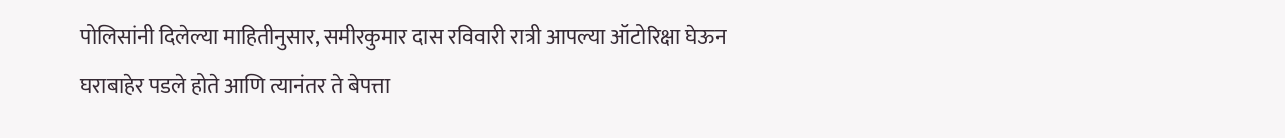पोलिसांनी दिलेल्या माहितीनुसार, समीरकुमार दास रविवारी रात्री आपल्या ऑटोरिक्षा घेऊन घराबाहेर पडले होते आणि त्यानंतर ते बेपत्ता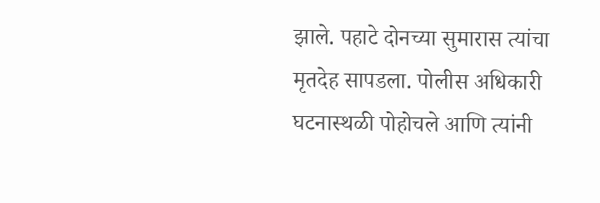झाले. पहाटे दोनच्या सुमारास त्यांचा मृतदेह सापडला. पोलीस अधिकारी घटनास्थळी पोहोचले आणि त्यांनी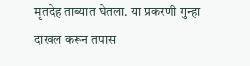मृतदेह ताब्यात घेतला. या प्रकरणी गुन्हा दाखल करून तपास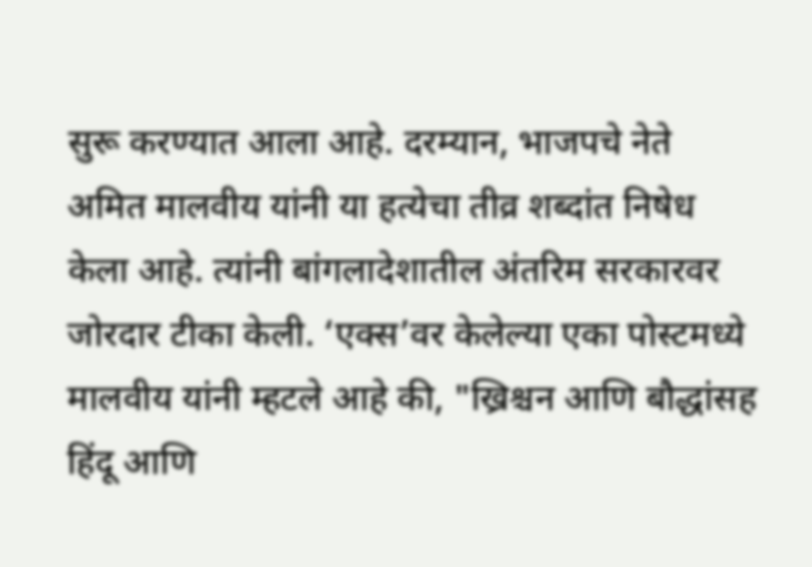सुरू करण्यात आला आहे. दरम्यान, भाजपचे नेते अमित मालवीय यांनी या हत्येचा तीव्र शब्दांत निषेध केला आहे. त्यांनी बांगलादेशातील अंतरिम सरकारवर जोरदार टीका केली. ‘एक्स’वर केलेल्या एका पोस्टमध्ये मालवीय यांनी म्हटले आहे की, "ख्रिश्चन आणि बौद्धांसह हिंदू आणि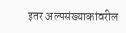इतर अल्पसंख्याकांवरील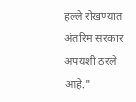हल्ले रोखण्यात अंतरिम सरकार अपयशी ठरले आहे."